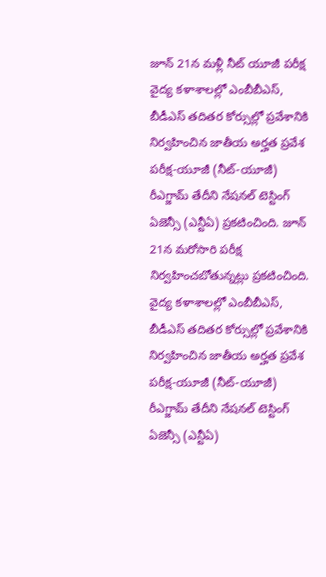జూన్ 21న మళ్లీ నీట్ యూజీ పరీక్ష
వైద్య కళాశాలల్లో ఎంబీబీఎస్, బీడీఎస్ తదితర కోర్సుల్లో ప్రవేశానికి నిర్వహించిన జాతీయ అర్హత ప్రవేశ పరీక్ష-యూజీ (నీట్-యూజీ) రీఎగ్జామ్ తేదీని నేషనల్ టెస్టింగ్ ఏజెన్సీ (ఎన్టీఏ) ప్రకటించింది. జూన్ 21న మరోసారి పరీక్ష నిర్వహించబోతున్నట్లు ప్రకటించింది.
వైద్య కళాశాలల్లో ఎంబీబీఎస్, బీడీఎస్ తదితర కోర్సుల్లో ప్రవేశానికి నిర్వహించిన జాతీయ అర్హత ప్రవేశ పరీక్ష-యూజీ (నీట్-యూజీ) రీఎగ్జామ్ తేదీని నేషనల్ టెస్టింగ్ ఏజెన్సీ (ఎన్టీఏ)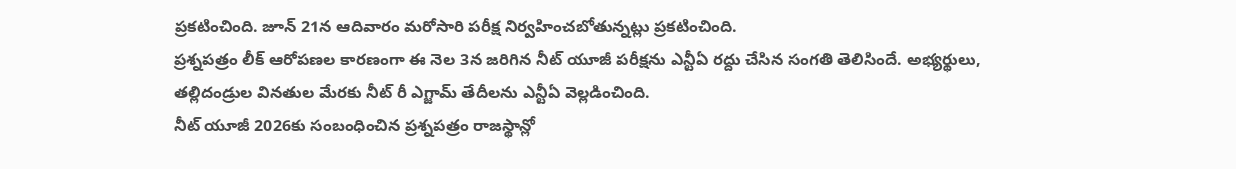ప్రకటించింది. జూన్ 21న ఆదివారం మరోసారి పరీక్ష నిర్వహించబోతున్నట్లు ప్రకటించింది.
ప్రశ్నపత్రం లీక్ ఆరోపణల కారణంగా ఈ నెల 3న జరిగిన నీట్ యూజీ పరీక్షను ఎన్టీఏ రద్దు చేసిన సంగతి తెలిసిందే. అభ్యర్థులు, తల్లిదండ్రుల వినతుల మేరకు నీట్ రీ ఎగ్జామ్ తేదీలను ఎన్టీఏ వెల్లడించింది.
నీట్ యూజీ 2026కు సంబంధించిన ప్రశ్నపత్రం రాజస్థాన్లో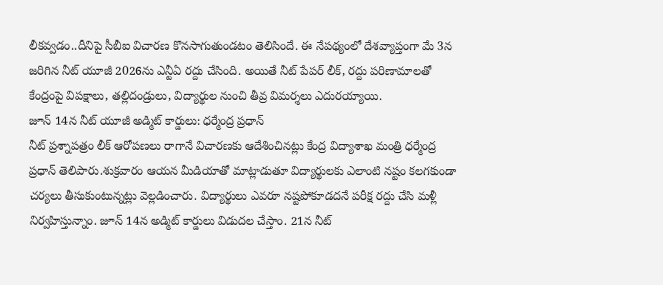లీకవ్వడం..దీనిపై సీబీఐ విచారణ కొనసాగుతుండటం తెలిసిందే. ఈ నేపథ్యంలో దేశవ్యాప్తంగా మే 3న జరిగిన నీట్ యూజీ 2026ను ఎన్టీఏ రద్దు చేసింది. అయితే నీట్ పేపర్ లీక్, రద్దు పరిణామాలతో కేంద్రంపై విపక్షాలు, తల్లిదండ్రులు, విద్యార్థుల నుంచి తీవ్ర విమర్శలు ఎదురయ్యాయి.
జూన్ 14న నీట్ యూజీ అడ్మిట్ కార్డులు: ధర్మేంద్ర ప్రధాన్
నీట్ ప్రశ్నాపత్రం లీక్ ఆరోపణలు రాగానే విచారణకు ఆదేశించినట్లు కేంద్ర విద్యాశాఖ మంత్రి ధర్మేంద్ర ప్రధాన్ తెలిపారు.శుక్రవారం ఆయన మీడియాతో మాట్లాడుతూ విద్యార్థులకు ఎలాంటి నష్టం కలగకుండా చర్యలు తీసుకుంటున్నట్లు వెల్లడించారు. విద్యార్థులు ఎవరూ నష్టపోకూడదనే పరీక్ష రద్దు చేసి మళ్లీ నిర్వహిస్తున్నాం. జూన్ 14న అడ్మిట్ కార్డులు విడుదల చేస్తాం. 21న నీట్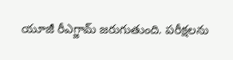యూజీ రీఎగ్జామ్ జరుగుతుంది. పరీక్షలను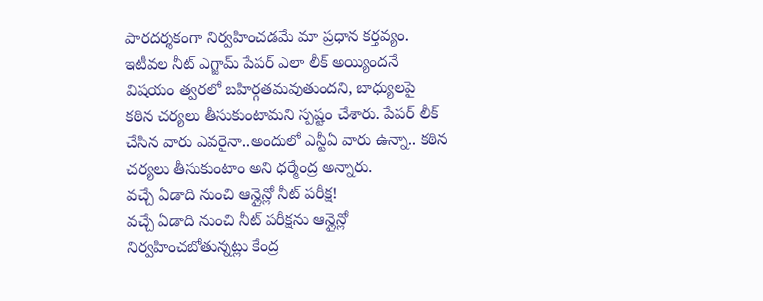పారదర్శకంగా నిర్వహించడమే మా ప్రధాన కర్తవ్యం. ఇటీవల నీట్ ఎగ్జామ్ పేపర్ ఎలా లీక్ అయ్యిందనే విషయం త్వరలో బహిర్గతమవుతుందని, బాధ్యులపై కఠిన చర్యలు తీసుకుంటామని స్పష్టం చేశారు. పేపర్ లీక్ చేసిన వారు ఎవరైనా..అందులో ఎన్టీఏ వారు ఉన్నా.. కఠిన చర్యలు తీసుకుంటాం అని ధర్మేంద్ర అన్నారు.
వచ్చే ఏడాది నుంచి ఆన్లైన్లో నీట్ పరీక్ష!
వచ్చే ఏడాది నుంచి నీట్ పరీక్షను ఆన్లైన్లో నిర్వహించబోతున్నట్లు కేంద్ర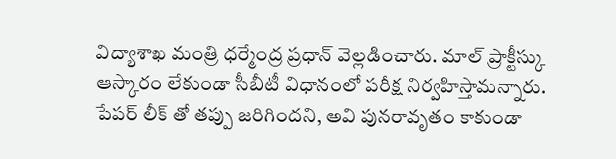విద్యాశాఖ మంత్రి ధర్మేంద్ర ప్రధాన్ వెల్లడించారు. మాల్ ప్రాక్టీస్కు ఆస్కారం లేకుండా సీబీటీ విధానంలో పరీక్ష నిర్వహిస్తామన్నారు. పేపర్ లీక్ తో తప్పు జరిగిందని, అవి పునరావృతం కాకుండా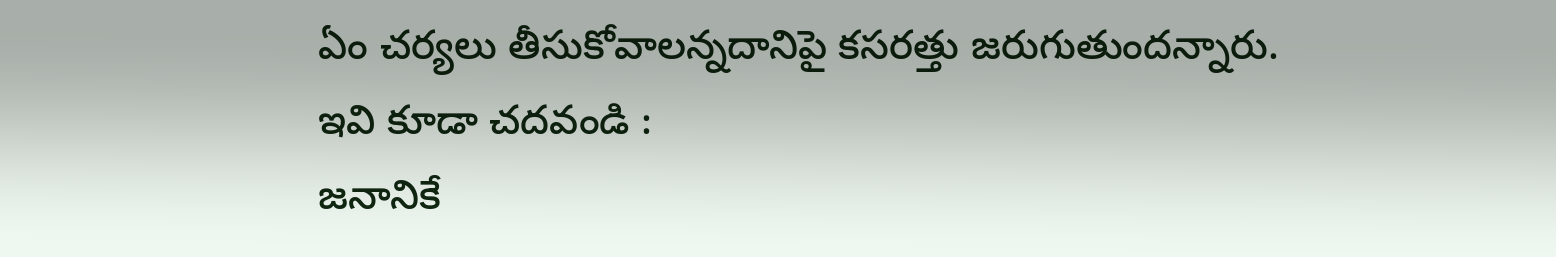ఏం చర్యలు తీసుకోవాలన్నదానిపై కసరత్తు జరుగుతుందన్నారు.
ఇవి కూడా చదవండి :
జనానికే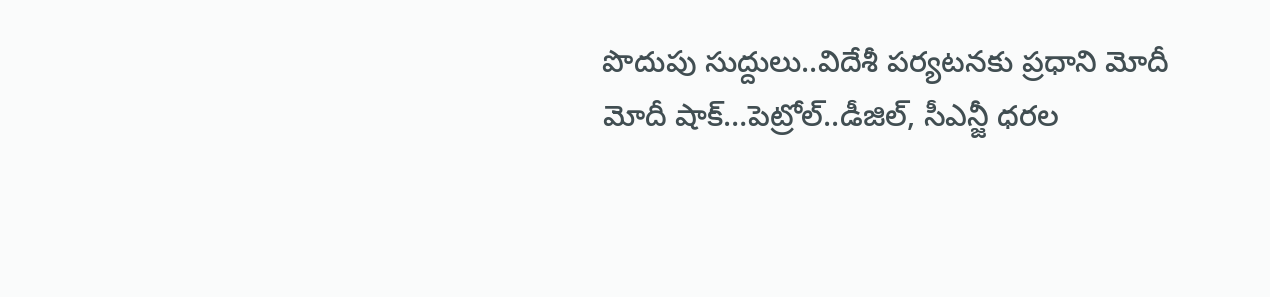పొదుపు సుద్దులు..విదేశీ పర్యటనకు ప్రధాని మోదీ
మోదీ షాక్…పెట్రోల్..డీజిల్, సీఎన్జీ ధరల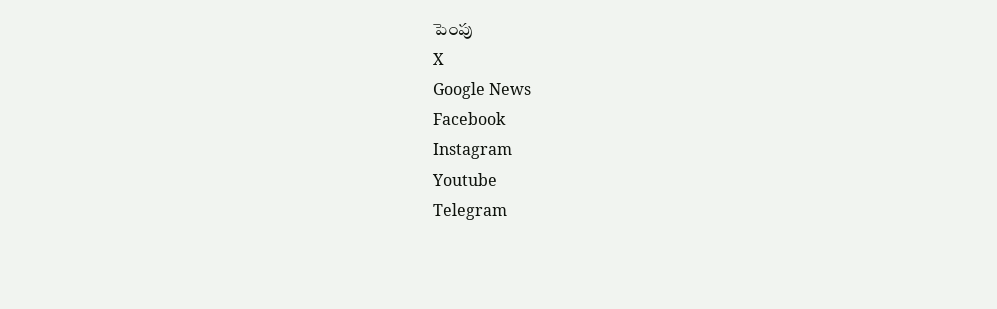పెంపు
X
Google News
Facebook
Instagram
Youtube
Telegram